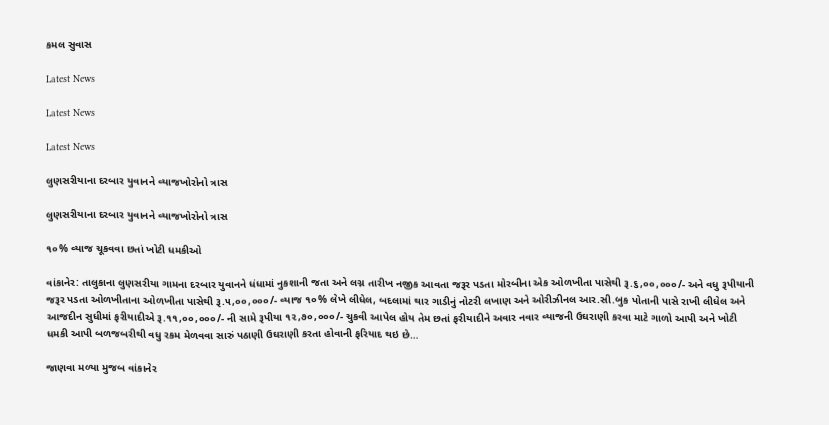કમલ સુવાસ

Latest News

Latest News

Latest News

લુણસરીયાના દરબાર યુવાનને વ્યાજખોરોનો ત્રાસ

લુણસરીયાના દરબાર યુવાનને વ્યાજખોરોનો ત્રાસ

૧૦% વ્યાજ ચૂકવવા છતાં ખોટી ધમકીઓ

વાંકાનેર: તાલુકાના લુણસરીયા ગામના દરબાર યુવાનને ધંધામાં નુકશાની જતા અને લગ્ન તારીખ નજીક આવતા જરૂર પડતા મોરબીના એક ઓળખીતા પાસેથી રૂ.૬,૦૦,૦૦૦/- અને વધુ રૂપીયાની જરૂર પડતા ઓળખીતાના ઓળખીતા પાસેથી રૂ.૫,૦૦,૦૦૦/- વ્યાજ ૧૦% લેખે લીધેલ, બદલામાં થાર ગાડીનું નોટરી લખાણ અને ઓરીઝીનલ આર.સી.બુક પોતાની પાસે રાખી લીધેલ અને આજદીન સુધીમાં ફરીયાદીએ રૂ.૧૧,૦૦,૦૦૦/- ની સામે રૂપીયા ૧૨,૭૦,૦૦૦/- ચુકવી આપેલ હોય તેમ છતાં ફરીયાદીને અવાર નવાર વ્યાજની ઉઘરાણી કરવા માટે ગાળો આપી અને ખોટી ધમકી આપી બળજબરીથી વધુ રકમ મેળવવા સારું પઠાણી ઉઘરાણી કરતા હોવાની ફરિયાદ થઇ છે…

જાણવા મળ્યા મુજબ વાંકાનેર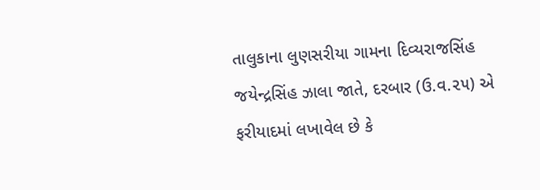તાલુકાના લુણસરીયા ગામના દિવ્યરાજસિંહ જયેન્દ્રસિંહ ઝાલા જાતે, દરબાર (ઉ.વ.૨૫) એ ફરીયાદમાં લખાવેલ છે કે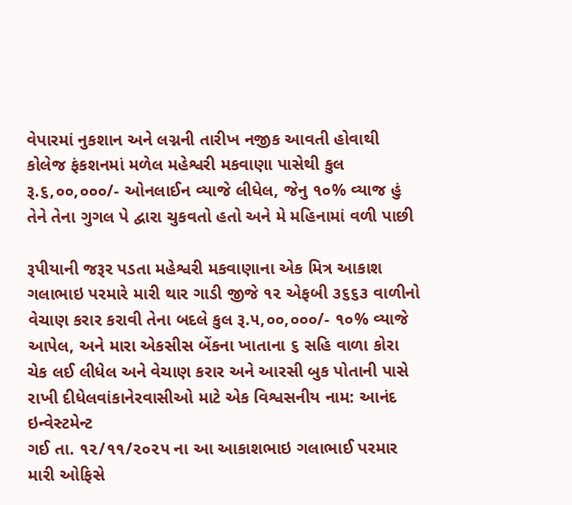વેપારમાં નુકશાન અને લગ્નની તારીખ નજીક આવતી હોવાથી કોલેજ ફંકશનમાં મળેલ મહેશ્વરી મકવાણા પાસેથી કુલ રૂ.૬,૦૦,૦૦૦/- ઓનલાઈન વ્યાજે લીધેલ, જેનુ ૧૦% વ્યાજ હું તેને તેના ગુગલ પે દ્વારા ચુકવતો હતો અને મે મહિનામાં વળી પાછી

રૂપીયાની જરૂર પડતા મહેશ્વરી મકવાણાના એક મિત્ર આકાશ ગલાભાઇ પરમારે મારી થાર ગાડી જીજે ૧૨ એફબી ૩૬૬૩ વાળીનો વેચાણ કરાર કરાવી તેના બદલે કુલ રૂ.૫,૦૦,૦૦૦/- ૧૦% વ્યાજે આપેલ, અને મારા એકસીસ બેંકના ખાતાના ૬ સહિ વાળા કોરા ચેક લઈ લીધેલ અને વેચાણ કરાર અને આરસી બુક પોતાની પાસે રાખી દીધેલવાંકાનેરવાસીઓ માટે એક વિશ્વસનીય નામ: આનંદ ઇન્વેસ્ટમેન્ટ
ગઈ તા. ૧૨/૧૧/૨૦૨૫ ના આ આકાશભાઇ ગલાભાઈ પરમાર મારી ઓફિસે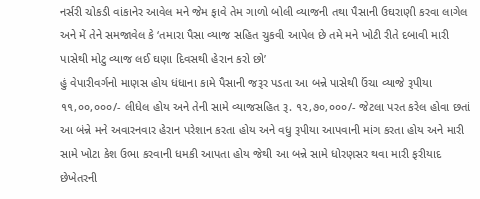નર્સરી ચોકડી વાંકાનેર આવેલ મને જેમ ફાવે તેમ ગાળો બોલી વ્યાજની તથા પૈસાની ઉઘરાણી કરવા લાગેલ અને મેં તેને સમજાવેલ કે ‘તમારા પૈસા વ્યાજ સહિત ચુકવી આપેલ છે તમે મને ખોટી રીતે દબાવી મારી પાસેથી મોટુ વ્યાજ લઈ ઘણા દિવસથી હેરાન કરો છો’
હું વેપારીવર્ગનો માણસ હોય ધંધાના કામે પૈસાની જરૂર પડતા આ બન્ને પાસેથી ઉંચા વ્યાજે રૂપીયા ૧૧,૦૦,૦૦૦/- લીધેલ હોય અને તેની સામે વ્યાજસહિત રૂ. ૧૨,૭૦,૦૦૦/- જેટલા પરત કરેલ હોવા છતાં આ બંન્ને મને અવારનવાર હેરાન પરેશાન કરતા હોય અને વધુ રૂપીયા આપવાની માંગ કરતા હોય અને મારી સામે ખોટા કેશ ઉભા કરવાની ધમકી આપતા હોય જેથી આ બન્ને સામે ધોરણસર થવા મારી ફરીયાદ છેખેતરની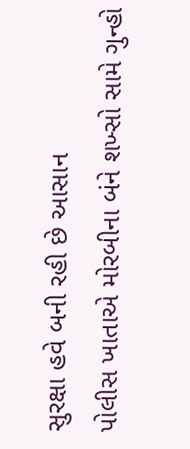સુરક્ષા હવે બની રહી છે આસાન
પોલીસ ખાતાએ મોરબીના બંને શખ્સો સામે ગુન્હો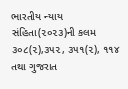ભારતીય ન્યાય સંહિતા(૨૦૨૩)ની કલમ ૩૦૮(૨),૩૫૨, ૩૫૧(૨), ૧૧૪ તથા ગુજરાત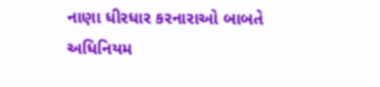નાણા ધીરધાર કરનારાઓ બાબતે અધિનિયમ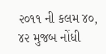૨૦૧૧ ની કલમ ૪૦, ૪૨ મુજબ નોંધી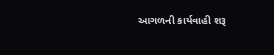આગળની કાર્યવાહી શરૂ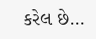કરેલ છે…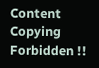Content Copying Forbidden !!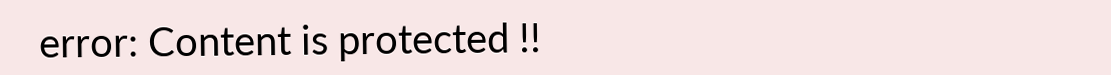error: Content is protected !!